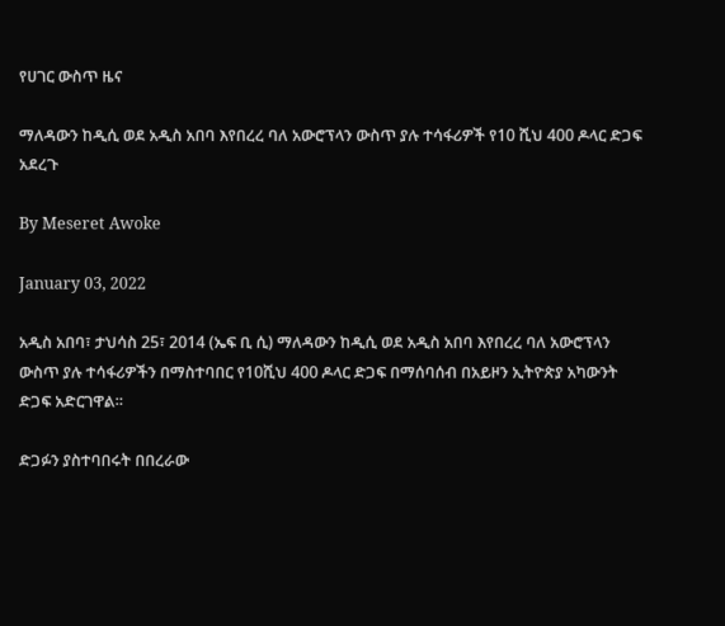የሀገር ውስጥ ዜና

ማለዳውን ከዲሲ ወደ አዲስ አበባ እየበረረ ባለ አውሮፕላን ውስጥ ያሉ ተሳፋሪዎች የ10 ሺህ 400 ዶላር ድጋፍ አደረጉ

By Meseret Awoke

January 03, 2022

አዲስ አበባ፣ ታህሳስ 25፣ 2014 (ኤፍ ቢ ሲ) ማለዳውን ከዲሲ ወደ አዲስ አበባ እየበረረ ባለ አውሮፕላን ውስጥ ያሉ ተሳፋሪዎችን በማስተባበር የ10ሺህ 400 ዶላር ድጋፍ በማሰባሰብ በአይዞን ኢትዮጵያ አካውንት ድጋፍ አድርገዋል፡፡

ድጋፉን ያስተባበሩት በበረራው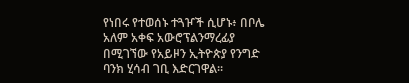የነበሩ የተወሰኑ ተጓዦች ሲሆኑ፥ በቦሌ አለም አቀፍ አውሮፕልንማረፊያ በሚገኘው የአይዞን ኢትዮጵያ የንግድ ባንክ ሂሳብ ገቢ እድርገዋል።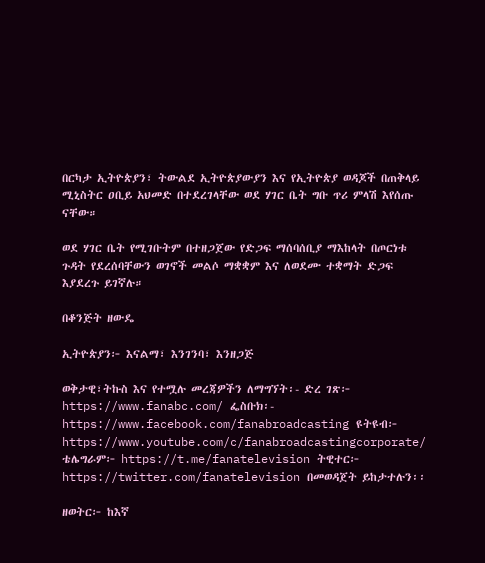በርካታ ኢትዮጵያን፣ ትውልደ ኢትዮጵያውያን እና የኢትዮጵያ ወዳጆች በጠቅላይ ሚኒስትር ዐቢይ አህመድ በተደረገላቸው ወደ ሃገር ቤት ግቡ ጥሪ ምላሽ እየሰጡ ናቸው።

ወደ ሃገር ቤት የሚገቡትም በተዘጋጀው የድጋፍ ማሰባሰቢያ ማእከላት በጦርነቱ ጉዳት የደረሰባቸውን ወገኖች መልሶ ማቋቋም እና ለወደሙ ተቋማት ድጋፍ እያደረጉ ይገኛሉ።

በቆንጅት ዘውዴ

ኢትዮጵያን፦ እናልማ፣ እንገንባ፣ እንዘጋጅ

ወቅታዊ፣ትኩስ እና የተሟሉ መረጃዎችን ለማግኘት፡- ድረ ገጽ፦ https://www.fanabc.com/ ፌስቡክ፡- https://www.facebook.com/fanabroadcasting ዩትዩብ፦ https://www.youtube.com/c/fanabroadcastingcorporate/ ቴሌግራም፦ https://t.me/fanatelevision ትዊተር፦ https://twitter.com/fanatelevision በመወዳጀት ይከታተሉን፡፡

ዘወትር፦ ከእኛ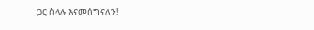ጋር ስላሉ እናመሰግናለን!